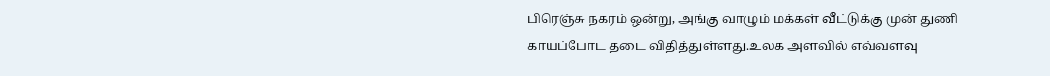பிரெஞ்சு நகரம் ஒன்று, அங்கு வாழும் மக்கள் வீட்டுக்கு முன் துணி காயப்போட தடை விதித்துள்ளது.உலக அளவில் எவ்வளவு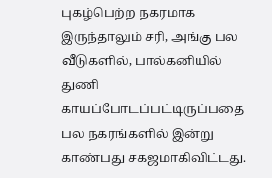புகழ்பெற்ற நகரமாக இருந்தாலும் சரி, அங்கு பல வீடுகளில், பால்கனியில் துணி காயப்போடப்பட்டிருப்பதை பல நகரங்களில் இன்று காண்பது சகஜமாகிவிட்டது.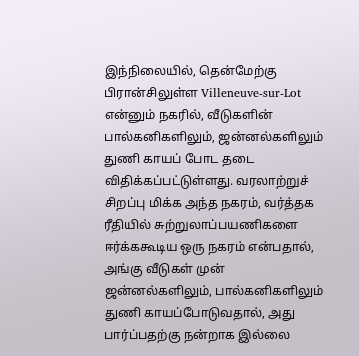இந்நிலையில், தென்மேற்கு பிரான்சிலுள்ள Villeneuve-sur-Lot என்னும் நகரில், வீடுகளின் பால்கனிகளிலும், ஜன்னல்களிலும் துணி காயப் போட தடை விதிக்கப்பட்டுள்ளது. வரலாற்றுச் சிறப்பு மிக்க அந்த நகரம், வர்த்தக ரீதியில் சுற்றுலாப்பயணிகளை ஈர்க்ககூடிய ஒரு நகரம் என்பதால், அங்கு வீடுகள் முன் ஜன்னல்களிலும், பால்கனிகளிலும் துணி காயப்போடுவதால், அது பார்ப்பதற்கு நன்றாக இல்லை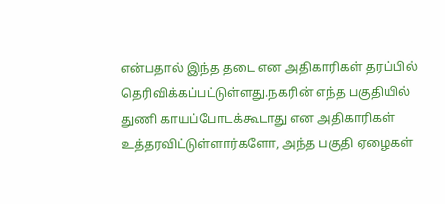என்பதால் இந்த தடை என அதிகாரிகள் தரப்பில் தெரிவிக்கப்பட்டுள்ளது.நகரின் எந்த பகுதியில் துணி காயப்போடக்கூடாது என அதிகாரிகள் உத்தரவிட்டுள்ளார்களோ, அந்த பகுதி ஏழைகள்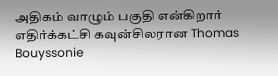அதிகம் வாழும் பகுதி என்கிறார் எதிர்க்கட்சி கவுன்சிலரான Thomas Bouyssonie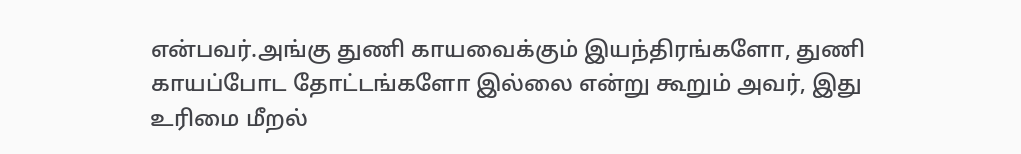என்பவர்.அங்கு துணி காயவைக்கும் இயந்திரங்களோ, துணி காயப்போட தோட்டங்களோ இல்லை என்று கூறும் அவர், இது உரிமை மீறல்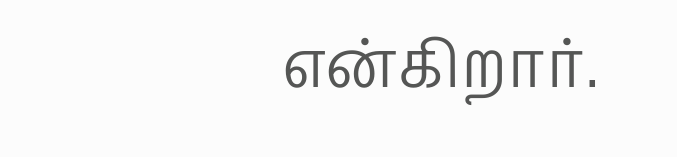என்கிறார்.